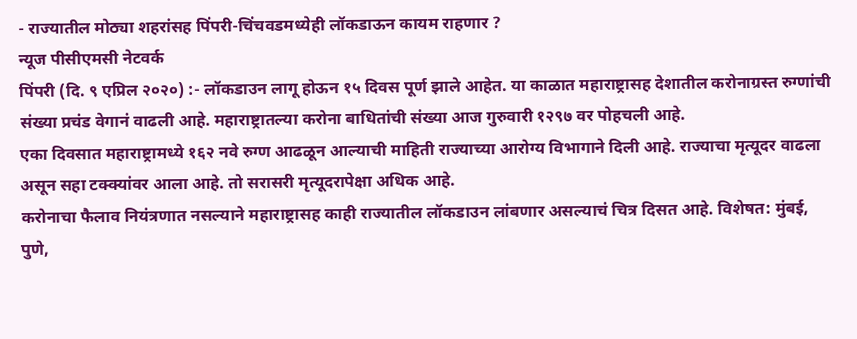- राज्यातील मोठ्या शहरांसह पिंपरी-चिंचवडमध्येही लॉकडाऊन कायम राहणार ?
न्यूज पीसीएमसी नेटवर्क
पिंपरी (दि. ९ एप्रिल २०२०) :- लॉकडाउन लागू होऊन १५ दिवस पूर्ण झाले आहेत. या काळात महाराष्ट्रासह देशातील करोनाग्रस्त रुग्णांची संख्या प्रचंड वेगानं वाढली आहे. महाराष्ट्रातल्या करोना बाधितांची संख्या आज गुरुवारी १२९७ वर पोहचली आहे.
एका दिवसात महाराष्ट्रामध्ये १६२ नवे रुग्ण आढळून आल्याची माहिती राज्याच्या आरोग्य विभागाने दिली आहे. राज्याचा मृत्यूदर वाढला असून सहा टक्क्यांवर आला आहे. तो सरासरी मृत्यूदरापेक्षा अधिक आहे.
करोनाचा फैलाव नियंत्रणात नसल्याने महाराष्ट्रासह काही राज्यातील लॉकडाउन लांबणार असल्याचं चित्र दिसत आहे. विशेषत: मुंबई, पुणे,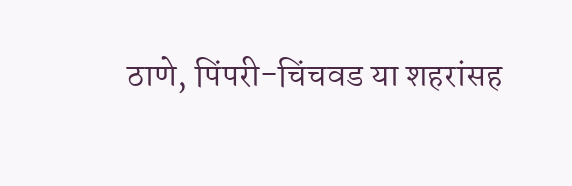ठाणे, पिंपरी-चिंचवड या शहरांसह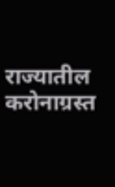राज्यातील करोनाग्रस्त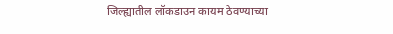जिल्ह्यातील लॉकडाउन कायम ठेवण्याच्या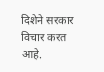दिशेने सरकार विचार करत आहे.